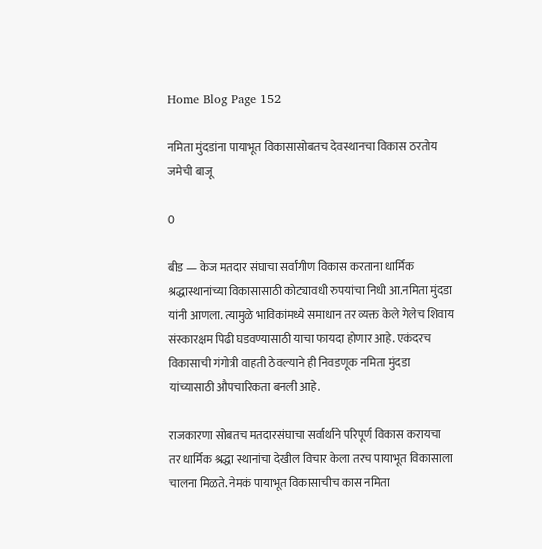Home Blog Page 152

नमिता मुंदडांना पायाभूत विकासासोबतच देवस्थानचा विकास ठरतोय जमेची बाजू

0

बीड — केज मतदार संघाचा सर्वांगीण विकास करताना धार्मिक श्रद्धास्थानांच्या विकासासाठी कोट्यावधी रुपयांचा निधी आ.नमिता मुंदडा यांनी आणला. त्यामुळे भाविकांमध्ये समाधान तर व्यक्त केले गेलेच शिवाय संस्कारक्षम पिढी घडवण्यासाठी याचा फायदा होणार आहे. एकंदरच विकासाची गंगोत्री वाहती ठेवल्याने ही निवडणूक नमिता मुंदडा यांच्यासाठी औपचारिकता बनली आहे.

राजकारणा सोबतच मतदारसंघाचा सर्वार्थाने परिपूर्ण विकास करायचा तर धार्मिक श्रद्धा स्थानांचा देखील विचार केला तरच पायाभूत विकासाला चालना मिळते. नेमकं पायाभूत विकासाचीच कास नमिता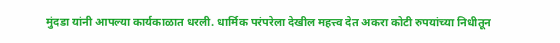मुंदडा यांनी आपल्या कार्यकाळात धरली. धार्मिक परंपरेला देखील महत्त्व देत अकरा कोटी रुपयांच्या निधीतून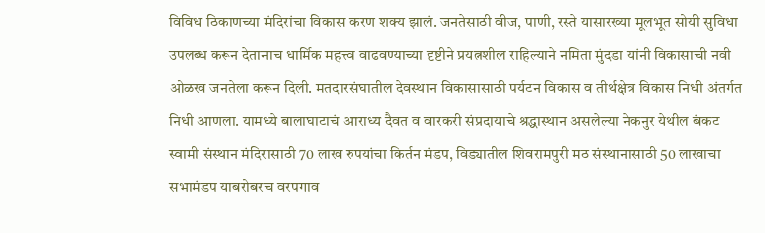विविध ठिकाणच्या मंदिरांचा विकास करण शक्य झालं. जनतेसाठी वीज, पाणी, रस्ते यासारख्या मूलभूत सोयी सुविधा उपलब्ध करून देतानाच धार्मिक महत्त्व वाढवण्याच्या दृष्टीने प्रयत्नशील राहिल्याने नमिता मुंदडा यांनी विकासाची नवी ओळख जनतेला करून दिली. मतदारसंघातील देवस्थान विकासासाठी पर्यटन विकास व तीर्थक्षेत्र विकास निधी अंतर्गत निधी आणला. यामध्ये बालाघाटाचं आराध्य दैवत व वारकरी संप्रदायाचे श्रद्धास्थान असलेल्या नेकनुर येथील बंकट स्वामी संस्थान मंदिरासाठी 70 लाख रुपयांचा किर्तन मंडप, विड्यातील शिवरामपुरी मठ संस्थानासाठी 50 लाखाचा सभामंडप याबरोबरच वरपगाव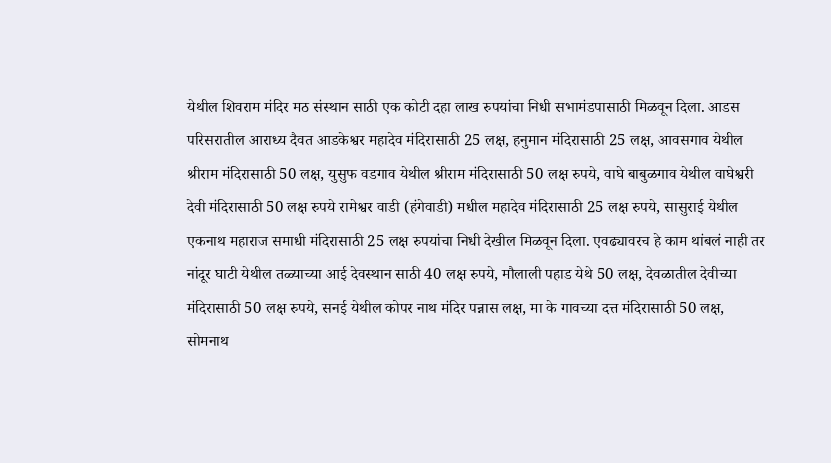येथील शिवराम मंदिर मठ संस्थान साठी एक कोटी दहा लाख रुपयांचा निधी सभामंडपासाठी मिळवून दिला. आडस परिसरातील आराध्य दैवत आडकेश्वर महादेव मंदिरासाठी 25 लक्ष, हनुमान मंदिरासाठी 25 लक्ष, आवसगाव येथील श्रीराम मंदिरासाठी 50 लक्ष, युसुफ वडगाव येथील श्रीराम मंदिरासाठी 50 लक्ष रुपये, वाघे बाबुळगाव येथील वाघेश्वरी देवी मंदिरासाठी 50 लक्ष रुपये रामेश्वर वाडी (हंगेवाडी) मधील महादेव मंदिरासाठी 25 लक्ष रुपये, सासुराई येथील एकनाथ महाराज समाधी मंदिरासाठी 25 लक्ष रुपयांचा निधी देखील मिळवून दिला. एवढ्यावरच हे काम थांबलं नाही तर नांदूर घाटी येथील तळ्याच्या आई देवस्थान साठी 40 लक्ष रुपये, मौलाली पहाड येथे 50 लक्ष, देवळातील देवीच्या मंदिरासाठी 50 लक्ष रुपये, सनई येथील कोपर नाथ मंदिर पन्नास लक्ष, मा के गावच्या दत्त मंदिरासाठी 50 लक्ष, सोमनाथ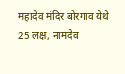महादेव मंदिर बोरगाव येथे 25 लक्ष, नामदेव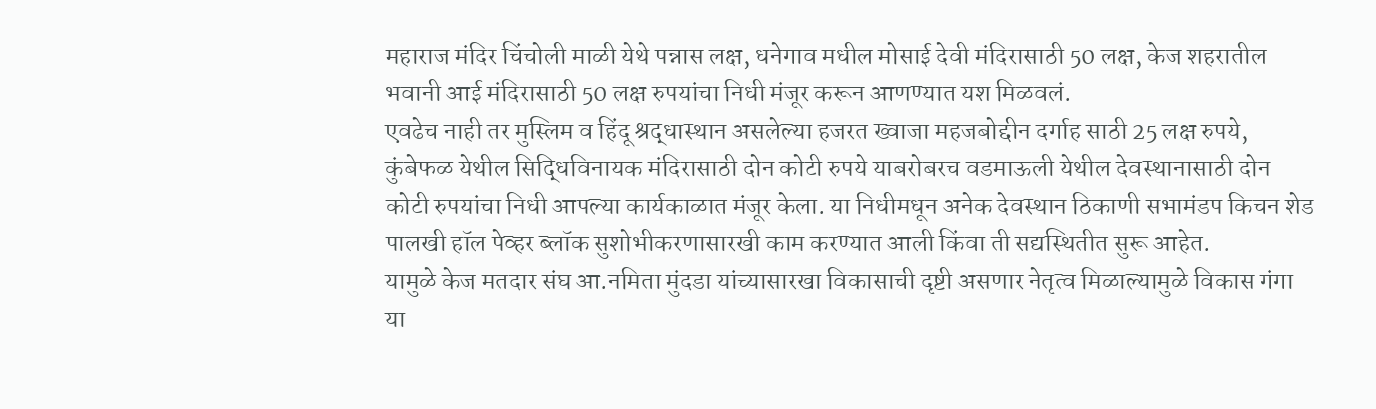महाराज मंदिर चिंचोली माळी येथे पन्नास लक्ष, धनेगाव मधील मोसाई देवी मंदिरासाठी 50 लक्ष, केज शहरातील भवानी आई मंदिरासाठी 50 लक्ष रुपयांचा निधी मंजूर करून आणण्यात यश मिळवलं.
एवढेच नाही तर मुस्लिम व हिंदू श्रद्धास्थान असलेल्या हजरत ख्वाजा महजबोद्दीन दर्गाह साठी 25 लक्ष रुपये, कुंबेफळ येथील सिद्धिविनायक मंदिरासाठी दोन कोटी रुपये याबरोबरच वडमाऊली येथील देवस्थानासाठी दोन कोटी रुपयांचा निधी आपल्या कार्यकाळात मंजूर केला. या निधीमधून अनेक देवस्थान ठिकाणी सभामंडप किचन शेड पालखी हॉल पेव्हर ब्लॉक सुशोभीकरणासारखी काम करण्यात आली किंवा ती सद्यस्थितीत सुरू आहेत.
यामुळे केज मतदार संघ आ.नमिता मुंदडा यांच्यासारखा विकासाची दृष्टी असणार नेतृत्व मिळाल्यामुळे विकास गंगा या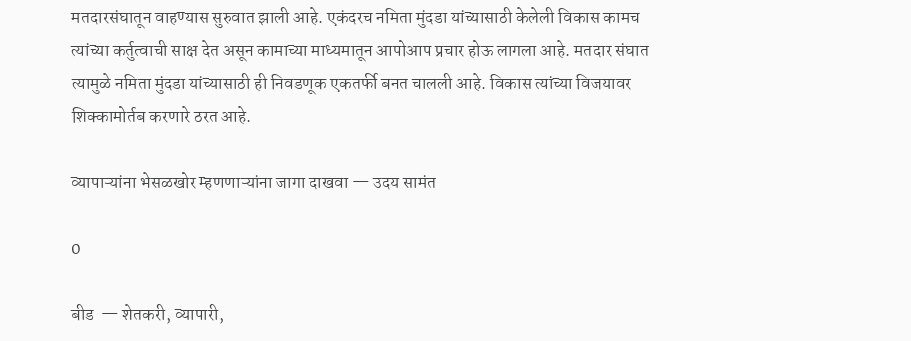मतदारसंघातून वाहण्यास सुरुवात झाली आहे. एकंदरच नमिता मुंदडा यांच्यासाठी केलेली विकास कामच त्यांच्या कर्तुत्वाची साक्ष देत असून कामाच्या माध्यमातून आपोआप प्रचार होऊ लागला आहे. मतदार संघात त्यामुळे नमिता मुंदडा यांच्यासाठी ही निवडणूक एकतर्फी बनत चालली आहे. विकास त्यांच्या विजयावर शिक्कामोर्तब करणारे ठरत आहे.

व्यापाऱ्यांना भेसळखोर म्हणणाऱ्यांना जागा दाखवा — उदय सामंत

0

बीड  — शेतकरी, व्यापारी,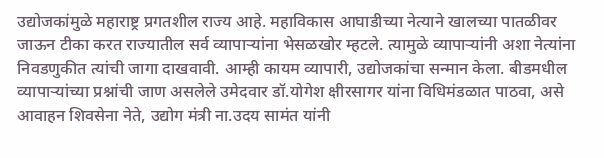उद्योजकांमुळे महाराष्ट्र प्रगतशील राज्य आहे. महाविकास आघाडीच्या नेत्याने खालच्या पातळीवर जाऊन टीका करत राज्यातील सर्व व्यापाऱ्यांना भेसळखोर म्हटले. त्यामुळे व्यापाऱ्यांनी अशा नेत्यांना निवडणुकीत त्यांची जागा दाखवावी. आम्ही कायम व्यापारी, उद्योजकांचा सन्मान केला. बीडमधील व्यापाऱ्यांच्या प्रश्नांची जाण असलेले उमेदवार डॉ.योगेश क्षीरसागर यांना विधिमंडळात पाठवा, असे आवाहन शिवसेना नेते, उद्योग मंत्री ना.उदय सामंत यांनी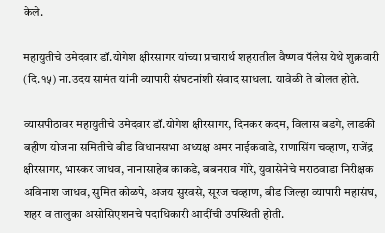केले.

महायुतीचे उमेदवार डॉ.योगेश क्षीरसागर यांच्या प्रचारार्थ शहरातील वैष्णव पॅलेस येथे शुक्रवारी (दि.१५) ना.उदय सामंत यांनी व्यापारी संघटनांशी संवाद साधला. यावेळी ते बोलत होते.

व्यासपीठावर महायुतीचे उमेदवार डॉ.योगेश क्षीरसागर, दिनकर कदम, विलास बडगे, लाडकी बहीण योजना समितीचे बीड विधानसभा अध्यक्ष अमर नाईकवाडे, राणासिंग चव्हाण, राजेंद्र क्षीरसागर, भास्कर जाधव, नानासाहेब काकडे, बबनराव गोरे, युवासेनेचे मराठवाडा निरीक्षक अविनाश जाधव, सुमित कोळपे, अजय सुरवसे, सूरज चव्हाण, बीड जिल्हा व्यापारी महासंघ, शहर व तालुका असोसिएशनचे पदाधिकारी आदींची उपस्थिती होती.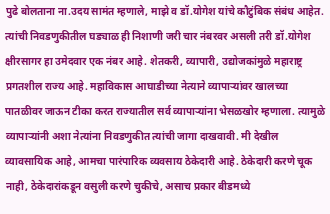पुढे बोलताना ना.उदय सामंत म्हणाले, माझे व डॉ.योगेश यांचे कौटुंबिक संबंध आहेत. त्यांची निवडणुकीतील घड्याळ ही निशाणी जरी चार नंबरवर असली तरी डॉ.योगेश क्षीरसागर हा उमेदवार एक नंबर आहे. शेतकरी, व्यापारी, उद्योजकांमुळे महाराष्ट्र प्रगतशील राज्य आहे. महाविकास आघाडीच्या नेत्याने व्यापाऱ्यांवर खालच्या पातळीवर जाऊन टीका करत राज्यातील सर्व व्यापाऱ्यांना भेसळखोर म्हणाला. त्यामुळे व्यापाऱ्यांनी अशा नेत्यांना निवडणुकीत त्यांची जागा दाखवावी. मी देखील व्यावसायिक आहे, आमचा पारंपारिक व्यवसाय ठेकेदारी आहे. ठेकेदारी करणे चूक नाही, ठेकेदारांकडून वसुली करणे चुकीचे, असाच प्रकार बीडमध्ये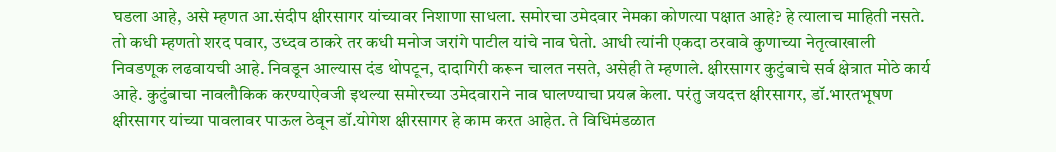घडला आहे, असे म्हणत आ.संदीप क्षीरसागर यांच्यावर निशाणा साधला. समोरचा उमेदवार नेमका कोणत्या पक्षात आहे? हे त्यालाच माहिती नसते. तो कधी म्हणतो शरद पवार, उध्दव ठाकरे तर कधी मनोज जरांगे पाटील यांचे नाव घेतो. आधी त्यांनी एकदा ठरवावे कुणाच्या नेतृत्वाखाली निवडणूक लढवायची आहे. निवडून आल्यास दंड थोपटून, दादागिरी करून चालत नसते, असेही ते म्हणाले. क्षीरसागर कुटुंबाचे सर्व क्षेत्रात मोठे कार्य आहे. कुटुंबाचा नावलौकिक करण्याऐवजी इथल्या समोरच्या उमेदवाराने नाव घालण्याचा प्रयत्न केला. परंतु जयदत्त क्षीरसागर, डॉ.भारतभूषण क्षीरसागर यांच्या पावलावर पाऊल ठेवून डॉ.योगेश क्षीरसागर हे काम करत आहेत. ते विधिमंडळात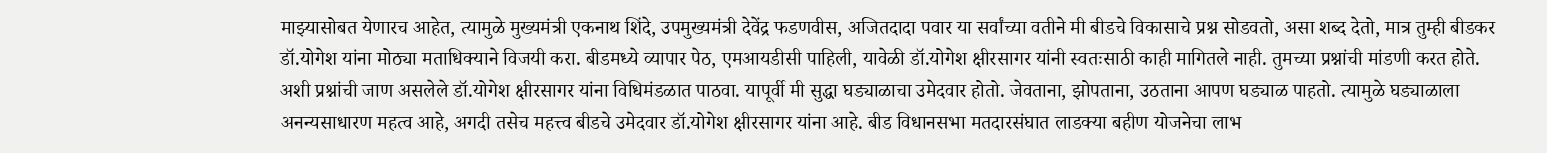माझ्यासोबत येणारच आहेत, त्यामुळे मुख्यमंत्री एकनाथ शिंदे, उपमुख्यमंत्री देवेंद्र फडणवीस, अजितदादा पवार या सर्वांच्या वतीने मी बीडचे विकासाचे प्रश्न सोडवतो, असा शब्द देतो, मात्र तुम्ही बीडकर डॉ.योगेश यांना मोठ्या मताधिक्याने विजयी करा. बीडमध्ये व्यापार पेठ, एमआयडीसी पाहिली, यावेळी डॉ.योगेश क्षीरसागर यांनी स्वतःसाठी काही मागितले नाही. तुमच्या प्रश्नांची मांडणी करत होते. अशी प्रश्नांची जाण असलेले डॉ.योगेश क्षीरसागर यांना विधिमंडळात पाठवा. यापूर्वी मी सुद्धा घड्याळाचा उमेदवार होतो. जेवताना, झोपताना, उठताना आपण घड्याळ पाहतो. त्यामुळे घड्याळाला अनन्यसाधारण महत्व आहे, अगदी तसेच महत्त्व बीडचे उमेदवार डॉ.योगेश क्षीरसागर यांना आहे. बीड विधानसभा मतदारसंघात लाडक्या बहीण योजनेचा लाभ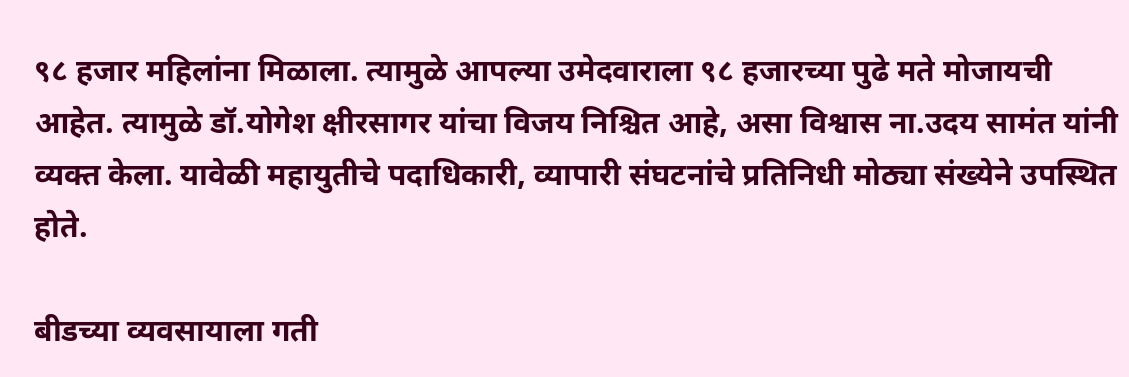९८ हजार महिलांना मिळाला. त्यामुळे आपल्या उमेदवाराला ९८ हजारच्या पुढे मते मोजायची आहेत. त्यामुळे डॉ.योगेश क्षीरसागर यांचा विजय निश्चित आहे, असा विश्वास ना.उदय सामंत यांनी व्यक्त केला. यावेळी महायुतीचे पदाधिकारी, व्यापारी संघटनांचे प्रतिनिधी मोठ्या संख्येने उपस्थित होते.

बीडच्या व्यवसायाला गती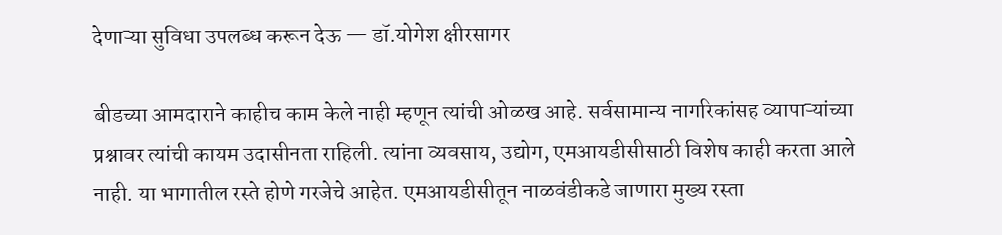देणाऱ्या सुविधा उपलब्ध करून देऊ — डॉ.योगेश क्षीरसागर

बीडच्या आमदाराने काहीच काम केले नाही म्हणून त्यांची ओळख आहे. सर्वसामान्य नागरिकांसह व्यापाऱ्यांच्या प्रश्नावर त्यांची कायम उदासीनता राहिली. त्यांना व्यवसाय, उद्योग, एमआयडीसीसाठी विशेष काही करता आले नाही. या भागातील रस्ते होणे गरजेचे आहेत. एमआयडीसीतून नाळवंडीकडे जाणारा मुख्य रस्ता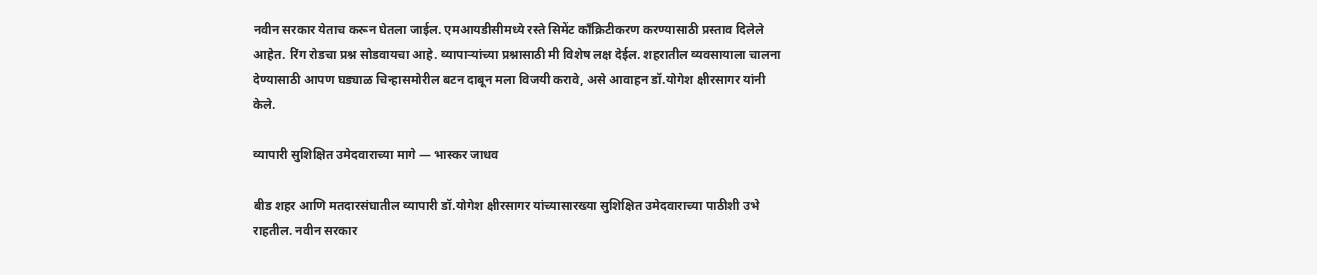नवीन सरकार येताच करून घेतला जाईल. एमआयडीसीमध्ये रस्ते सिमेंट काँक्रिटीकरण करण्यासाठी प्रस्ताव दिलेले आहेत. रिंग रोडचा प्रश्न सोडवायचा आहे. व्यापाऱ्यांच्या प्रश्नासाठी मी विशेष लक्ष देईल. शहरातील व्यवसायाला चालना देण्यासाठी आपण घड्याळ चिन्हासमोरील बटन दाबून मला विजयी करावे, असे आवाहन डॉ.योगेश क्षीरसागर यांनी केले.

व्यापारी सुशिक्षित उमेदवाराच्या मागे — भास्कर जाधव

बीड शहर आणि मतदारसंघातील व्यापारी डॉ.योगेश क्षीरसागर यांच्यासारख्या सुशिक्षित उमेदवाराच्या पाठीशी उभे राहतील. नवीन सरकार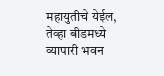महायुतीचे येईल, तेव्हा बीडमध्ये व्यापारी भवन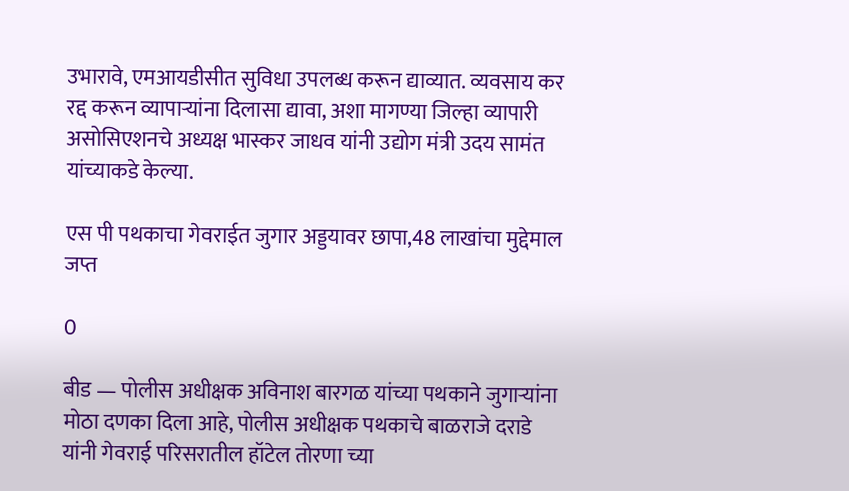उभारावे, एमआयडीसीत सुविधा उपलब्ध करून द्याव्यात. व्यवसाय कर रद्द करून व्यापाऱ्यांना दिलासा द्यावा, अशा मागण्या जिल्हा व्यापारी असोसिएशनचे अध्यक्ष भास्कर जाधव यांनी उद्योग मंत्री उदय सामंत यांच्याकडे केल्या.

एस पी पथकाचा गेवराईत जुगार अड्डयावर छापा,48 लाखांचा मुद्देमाल जप्त‌

0

बीड — पोलीस अधीक्षक अविनाश बारगळ यांच्या पथकाने जुगार्‍यांना मोठा दणका दिला आहे, पोलीस अधीक्षक पथकाचे बाळराजे दराडे यांनी गेवराई परिसरातील हॉटेल तोरणा च्या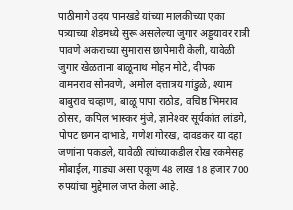पाठीमागे उदय पानखडे यांच्या मालकीच्या एका पत्र्याच्या शेडमध्ये सुरू असलेल्या जुगार अड्डयावर रात्री पावणे अकराच्या सुमारास छापेमारी केली, यावेळी जुगार खेळताना बाळूनाथ मोहन मोटे, दीपक वामनराव सोनवणे, अमोल दत्तात्रय गांडुळे, श्याम बाबुराव चव्हाण, बाळू पापा राठोड, वचिष्ठ भिमराव ठोसर, कपिल भास्कर मुंजे, ज्ञानेश्‍वर सूर्यकांत लांडगे, पोपट छगन दाभाडे, गणेश गोरख, दावडकर या दहा जणांना पकडले, यावेळी त्यांच्याकडील रोख रकमेसह मोबाईल, गाड्या असा एकूण 48 लाख 18 हजार 700 रुपयांचा मुद्देमाल जप्त केला आहे.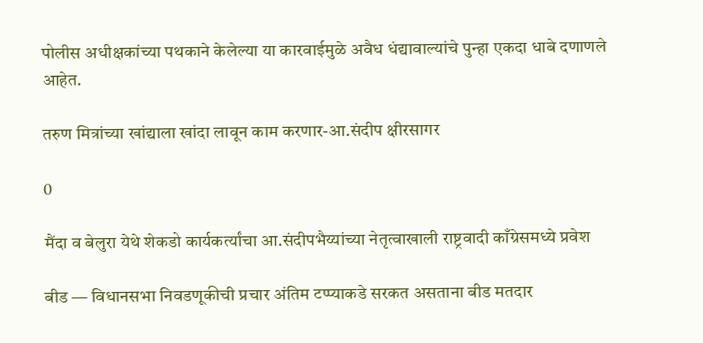पोलीस अधीक्षकांच्या पथकाने केलेल्या या कारवाईमुळे अवैध धंद्यावाल्यांचे पुन्हा एकदा धाबे दणाणले आहेत.

तरुण मित्रांच्या खांद्याला खांदा लावून काम करणार-आ.संदीप क्षीरसागर

0

मैंदा व बेलुरा येथे शेकडो कार्यकर्त्यांचा आ.संदीपभैय्यांच्या नेतृत्वाखाली राष्ट्रवादी काँग्रेसमध्ये प्रवेश

बीड — विधानसभा निवडणूकीची प्रचार अंतिम टप्प्याकडे सरकत असताना बीड मतदार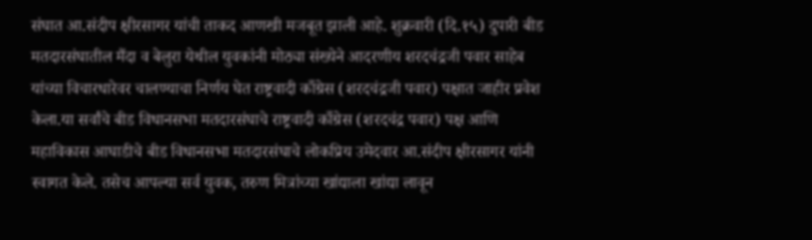संघात आ.संदीप क्षीरसागर यांची ताकद आणखी मजबूत झाली आहे. शुक्रवारी (दि.१५) दुपारी बीड मतदारसंघातील मैंदा व बेलुरा येथील युवकांनी मोठ्या संख्येने आदरणीय शरदचंद्रजी पवार साहेब यांच्या विचारधारेवर चालण्याचा निर्णय घेत राष्ट्रवादी काँग्रेस (शरदचंद्रजी पवार) पक्षात जाहीर प्रवेश केला.या सर्वांचे बीड विधानसभा मतदारसंघाचे राष्ट्रवादी काँग्रेस (शरदचंद्र पवार) पक्ष आणि महाविकास आघाडीचे बीड विधानसभा मतदारसंघाचे लोकप्रिय उमेदवार आ.संदीप क्षीरसागर यांनी स्वागत केले. तसेच आपल्या सर्व युवक, तरुण मित्रांच्या खांद्याला खांद्या लावून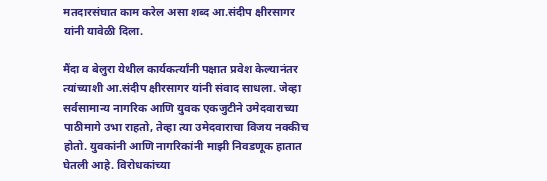मतदारसंघात काम करेल असा शब्द आ.संदीप क्षीरसागर यांनी यावेळी दिला.

मैंदा व बेलुरा येथील कार्यकर्त्यांनी पक्षात प्रवेश केल्यानंतर त्यांच्याशी आ.संदीप क्षीरसागर यांनी संवाद साधला. जेव्हा सर्वसामान्य नागरिक आणि युवक एकजुटीने उमेदवाराच्या पाठीमागे उभा राहतो, तेव्हा त्या उमेदवाराचा विजय नक्कीच होतो. युवकांनी आणि नागरिकांनी माझी निवडणूक हातात घेतली आहे. विरोधकांच्या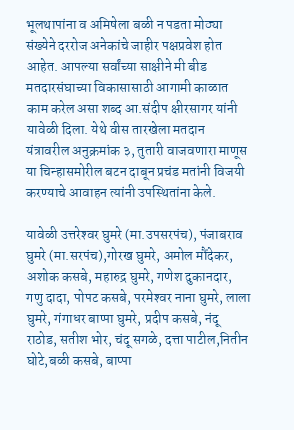भूलथापांना व अमिषेला बळी न पडता मोठ्या संख्येने दररोज अनेकांचे जाहीर पक्षप्रवेश होत आहेत. आपल्या सर्वांच्या साक्षीने मी बीड मतदारसंघाच्या विकासासाठी आगामी काळात काम करेल असा शब्द आ.संदीप क्षीरसागर यांनी यावेळी दिला. येथे वीस तारखेला मतदान यंत्रावरील अनुक्रमांक ३, तुतारी वाजवणारा माणूस या चिन्हासमोरील बटन दाबून प्रचंड मतांनी विजयी करण्याचे आवाहन त्यांनी उपस्थितांना केले.

यावेळी उत्तरेश्‍वर घुमरे (मा.उपसरपंच), पंजाबराव घुमरे (मा.सरपंच),गोरख घुमरे, अमोल मौंदेकर, अशोक कसबे, महारुद्र घुमरे, गणेश दुकानदार, गणु दादा, पोपट कसबे, परमेश्‍वर नाना घुमरे, लाला घुमरे, गंगाधर बाप्पा घुमरे, प्रदीप कसबे, नंदू राठोड, सतीश भोर, चंदू सगळे, दत्ता पाटील,नितीन घोटे,बळी कसबे, बाप्पा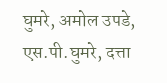घुमरे, अमोल उपडे, एस.पी.घुमरे, दत्ता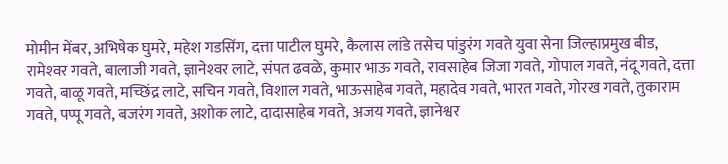मोमीन मेंबर, अभिषेक घुमरे, महेश गडसिंग, दत्ता पाटील घुमरे, कैलास लांडे तसेच पांडुरंग गवते युवा सेना जिल्हाप्रमुख बीड, रामेश्‍वर गवते, बालाजी गवते, ज्ञानेश्‍वर लाटे, संपत ढवळे, कुमार भाऊ गवते, रावसाहेब जिजा गवते, गोपाल गवते, नंदू गवते, दत्ता गवते, बाळू गवते, मच्छिंद्र लाटे, सचिन गवते, विशाल गवते, भाऊसाहेब गवते, महादेव गवते, भारत गवते, गोरख गवते, तुकाराम गवते, पप्पू गवते, बजरंग गवते, अशोक लाटे, दादासाहेब गवते, अजय गवते, ज्ञानेश्वर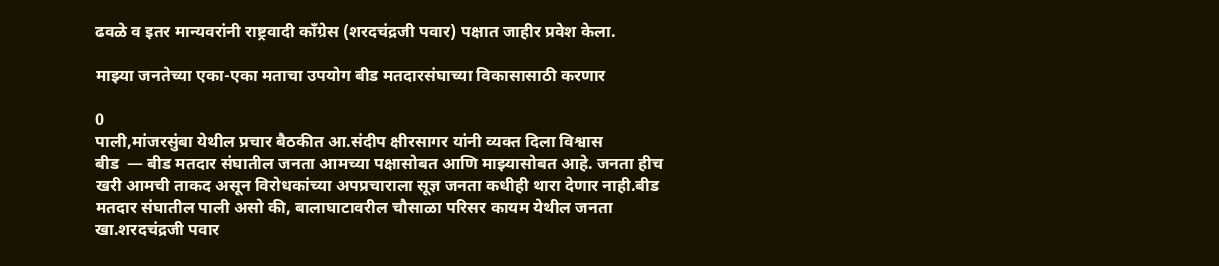ढवळे व इतर मान्यवरांनी राष्ट्रवादी काँग्रेस (शरदचंद्रजी पवार) पक्षात जाहीर प्रवेश केला.

माझ्या जनतेच्या एका-एका मताचा उपयोग बीड मतदारसंघाच्या विकासासाठी करणार

0
पाली,मांजरसुंबा येथील प्रचार बैठकीत आ.संदीप क्षीरसागर यांनी व्यक्त दिला विश्वास
बीड  — बीड मतदार संघातील जनता आमच्या पक्षासोबत आणि माझ्यासोबत आहे. जनता हीच खरी आमची ताकद असून विरोधकांच्या अपप्रचाराला सूज्ञ जनता कधीही थारा देणार नाही.बीड मतदार संघातील पाली असो की, बालाघाटावरील चौसाळा परिसर कायम येथील जनता खा.शरदचंद्रजी पवार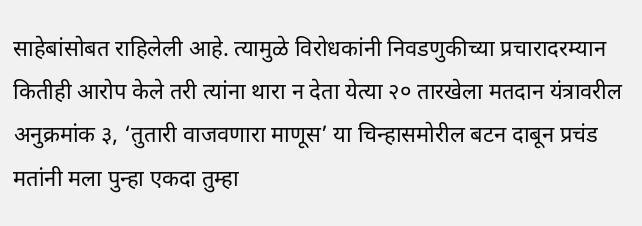साहेबांसोबत राहिलेली आहे. त्यामुळे विरोधकांनी निवडणुकीच्या प्रचारादरम्यान कितीही आरोप केले तरी त्यांना थारा न देता येत्या २० तारखेला मतदान यंत्रावरील अनुक्रमांक ३, ‘तुतारी वाजवणारा माणूस’ या चिन्हासमोरील बटन दाबून प्रचंड मतांनी मला पुन्हा एकदा तुम्हा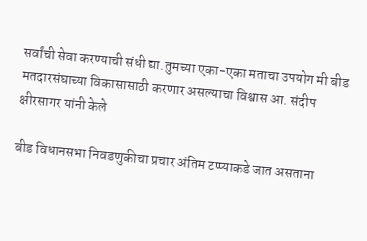सर्वांची सेवा करण्याची संधी द्या.तुमच्या एका-एका मताचा उपयोग मी बीड मतदारसंघाच्या विकासासाठी करणार असल्याचा विश्वास आ. संदीप क्षीरसागर यांनी केले

बीड विधानसभा निवडणुकीचा प्रचार अंतिम टप्प्याकडे जात असताना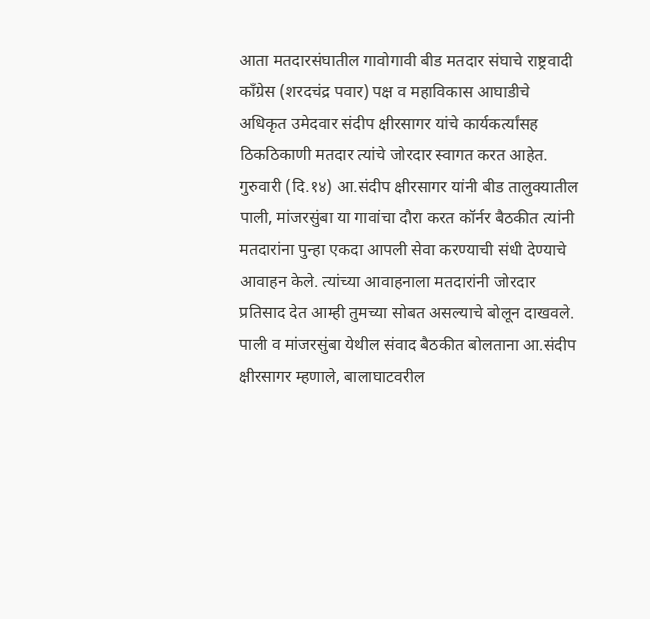आता मतदारसंघातील गावोगावी बीड मतदार संघाचे राष्ट्रवादी काँग्रेस (शरदचंद्र पवार) पक्ष व महाविकास आघाडीचे अधिकृत उमेदवार संदीप क्षीरसागर यांचे कार्यकर्त्यांसह ठिकठिकाणी मतदार त्यांचे जोरदार स्वागत करत आहेत. गुरुवारी (दि.१४) आ.संदीप क्षीरसागर यांनी बीड तालुक्यातील पाली, मांजरसुंबा या गावांचा दौरा करत कॉर्नर बैठकीत त्यांनी मतदारांना पुन्हा एकदा आपली सेवा करण्याची संधी देण्याचे आवाहन केले. त्यांच्या आवाहनाला मतदारांनी जोरदार प्रतिसाद देत आम्ही तुमच्या सोबत असल्याचे बोलून दाखवले.
पाली व मांजरसुंबा येथील संवाद बैठकीत बोलताना आ.संदीप क्षीरसागर म्हणाले, बालाघाटवरील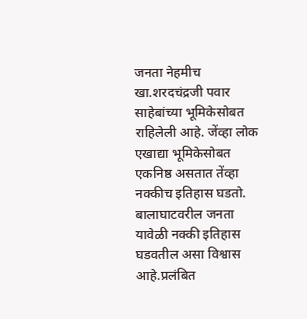जनता नेहमीच खा.शरदचंद्रजी पवार साहेबांच्या भूमिकेसोबत राहिलेली आहे. जेंव्हा लोक एखाद्या भूमिकेसोबत एकनिष्ठ असतात तेंव्हा नक्कीच इतिहास घडतो. बालाघाटवरील जनता यावेळी नक्की इतिहास घडवतील असा विश्वास आहे.प्रलंबित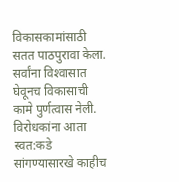विकासकामांसाठी सतत पाठपुरावा केला. सर्वांना विश्‍वासात घेवूनच विकासाची कामे पुर्णत्वास नेली. विरोधकांना आता स्वत:कडे सांगण्यासारखे काहीच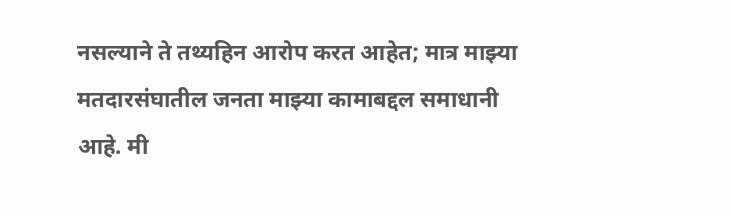नसल्याने ते तथ्यहिन आरोप करत आहेत; मात्र माझ्या मतदारसंघातील जनता माझ्या कामाबद्दल समाधानी आहे. मी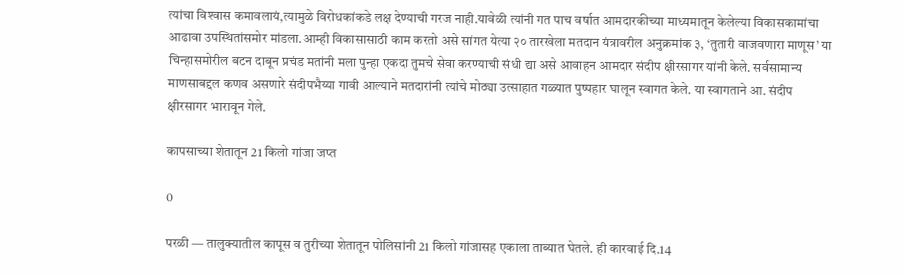त्यांचा विश्‍वास कमावलायं,त्यामुळे विरोधकांकडे लक्ष देण्याची गरज नाही.यावेळी त्यांनी गत पाच वर्षात आमदारकीच्या माध्यमातून केलेल्या विकासकामांचा आढावा उपस्थितांसमोर मांडला.आम्ही विकासासाठी काम करतो असे सांगत येत्या २० तारखेला मतदान यंत्रावरील अनुक्रमांक ३, ‘तुतारी वाजवणारा माणूस’ या चिन्हासमोरील बटन दाबून प्रचंड मतांनी मला पुन्हा एकदा तुमचे सेवा करण्याची संधी द्या असे आवाहन आमदार संदीप क्षीरसागर यांनी केले. सर्वसामान्य माणसाबद्दल कणव असणारे संदीपभैय्या गावी आल्याने मतदारांनी त्यांचे मोठ्या उत्साहात गळ्यात पुष्पहार घालून स्वागत केले. या स्वागताने आ. संदीप क्षीरसागर भारावून गेले.

कापसाच्या शेतातून 21 किलो गांजा जप्त

0

परळी — तालुक्यातील कापूस व तुरीच्या शेतातून पोलिसांनी 21 किलो गांजासह एकाला ताब्यात घेतले. ही कारवाई दि.14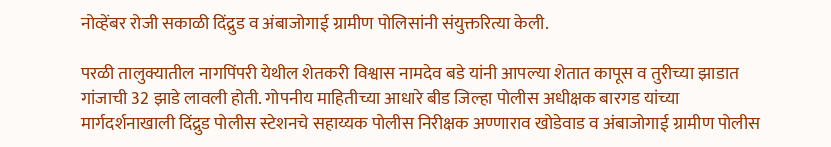नोव्हेंबर रोजी सकाळी दिंद्रुड व अंबाजोगाई ग्रामीण पोलिसांनी संयुक्तरित्या केली.

परळी तालुक्यातील नागपिंपरी येथील शेतकरी विश्वास नामदेव बडे यांनी आपल्या शेतात कापूस व तुरीच्या झाडात गांजाची 32 झाडे लावली होती. गोपनीय माहितीच्या आधारे बीड जिल्हा पोलीस अधीक्षक बारगड यांच्या मार्गदर्शनाखाली दिंद्रुड पोलीस स्टेशनचे सहाय्यक पोलीस निरीक्षक अण्णाराव खोडेवाड व अंबाजोगाई ग्रामीण पोलीस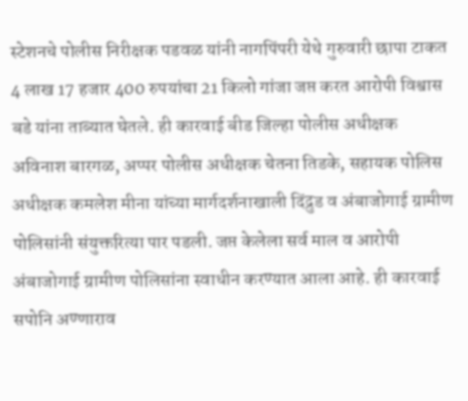स्टेशनचे पोलीस निरीक्षक पडवळ यांनी नागपिंपरी येथे गुरुवारी छापा टाकत 4 लाख 17 हजार 400 रुपयांचा 21 किलो गांजा जप्त करत आरोपी विश्वास बडे यांना ताब्यात घेतले. ही कारवाई बीड जिल्हा पोलीस अधीक्षक अविनाश बारगळ, अप्पर पोलीस अधीक्षक चेतना तिडके, सहायक पोलिस अधीक्षक कमलेश मीना यांच्या मार्गदर्शनाखाली दिंद्रुड व अंबाजोगाई ग्रामीण पोलिसांनी संयुक्तरित्या पार पडली. जप्त केलेला सर्व माल व आरोपी अंबाजोगाई ग्रामीण पोलिसांना स्वाधीन करण्यात आला आहे. ही कारवाई सपोनि अण्णाराव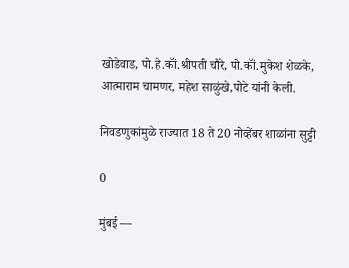खोडेवाड, पो.हे.कॉं.श्रीपती चौरे, पो.कॉं.मुकेश शेळके, आत्माराम चामणर, महेश साळुंखे,पोटे यांनी केली.

निवडणुकांमुळे राज्यात 18 ते 20 नोव्हेंबर शाळांना सुट्टी

0

मुंबई —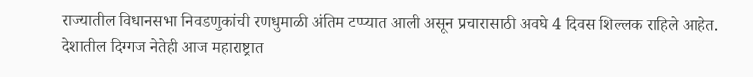राज्यातील विधानसभा निवडणुकांची रणधुमाळी अंतिम टप्प्यात आली असून प्रचारासाठी अवघे 4 दिवस शिल्लक राहिले आहेत. देशातील दिग्गज नेतेही आज महाराष्ट्रात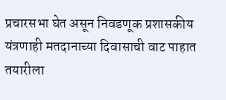प्रचारसभा घेत असून निवडणूक प्रशासकीय यंत्रणाही मतदानाच्या दिवासाची वाट पाहात तयारीला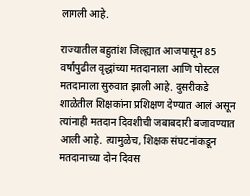लागली आहे.

राज्यातील बहुतांश जिल्ह्यात आजपासून 85 वर्षांपुढील वृद्धांच्या मतदानाला आणि पोस्टल मतदानाला सुरुवात झाली आहे. दुसरीकडे शाळेतील शिक्षकांना प्रशिक्षण देण्यात आलं असून त्यांनाही मतदान दिवशीची जबाबदारी बजावण्यात आली आहे. त्यामुळेच, शिक्षक संघटनांकडून मतदानाच्या दोन दिवस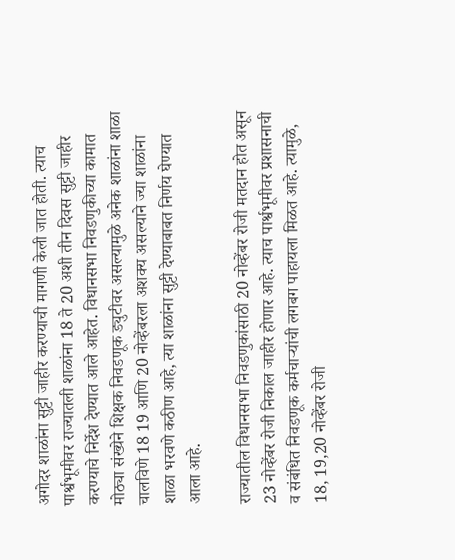अगोदर शाळांना सुट्टी जाहीर करण्याची मागणी केली जात होती. त्याच पार्श्वभूमीवर राज्यातली शाळांना 18 ते 20 अशी तीन दिवस सुट्टी जाहीर करण्याचे निर्देश देण्यात आले आहेत. विधानसभा निवडणुकीच्या कामात मोठ्या संख्येने शिक्षक निवडणूक ड्युटीवर असल्यामुळे अनेक शाळांना शाळा चालविणे 18 19 आणि 20 नोव्हेंबरला अशक्य असल्याने ज्या शाळांना शाळा भरवणे कठीण आहे, त्या शाळांना सुट्टी देण्याबाबत निर्णय घेण्यात आला आहे.

राज्यातील विधानसभा निवडणुकांसाठी 20 नोव्हेंबर रोजी मतदान होत असून 23 नोव्हेंबर रोजी निकाल जाहीर होणार आहे. त्याच पार्श्वभूमीवर प्रशासनाची व संबंधित निवडणूक कर्मचाऱ्यांची लगबग पाहायला मिळत आहे. त्यामुळे, 18, 19,20 नोव्हेंबर रोजी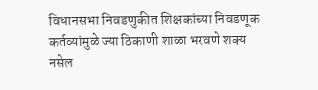विधानसभा निवडणुकीत शिक्षकांच्या निवडणूक कर्तव्यांमुळे ज्या ठिकाणी शाळा भरवणे शक्य नसेल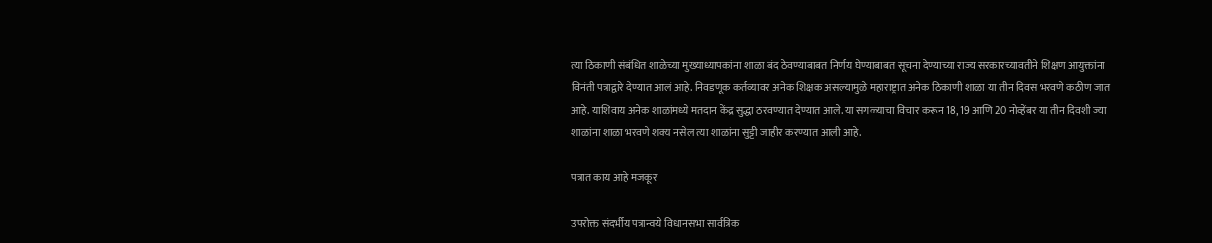त्या ठिकाणी संबंधित शाळेच्या मुख्याध्यापकांना शाळा बंद ठेवण्याबाबत निर्णय घेण्याबाबत सूचना देण्याच्या राज्य सरकारच्यावतीने शिक्षण आयुक्तांना विनंती पत्राद्वारे देण्यात आलं आहे. निवडणूक कर्तव्यावर अनेक शिक्षक असल्यामुळे महाराष्ट्रात अनेक ठिकाणी शाळा या तीन दिवस भरवणे कठीण जात आहे. याशिवाय अनेक शाळांमध्ये मतदान केंद्र सुद्धा ठरवण्यात देण्यात आले. या सगळ्याचा विचार करून 18, 19 आणि 20 नोव्हेंबर या तीन दिवशी ज्या शाळांना शाळा भरवणे शक्य नसेल त्या शाळांना सुट्टी जाहीर करण्यात आली आहे.

पत्रात काय आहे मजकूर

उपरोक्त संदर्भीय पत्रान्वये विधानसभा सार्वत्रिक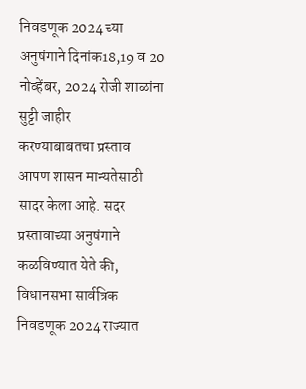निवडणूक 2024 च्या अनुषंगाने दिनांक18,19 व 20 नोव्हेंबर, 2024 रोजी शाळांना सुट्टी जाहीर
करण्याबाबतचा प्रस्ताव आपण शासन मान्यतेसाठी सादर केला आहे. सदर प्रस्तावाच्या अनुषंगाने कळविण्यात येते की, विधानसभा सार्वत्रिक निवडणूक 2024 राज्यात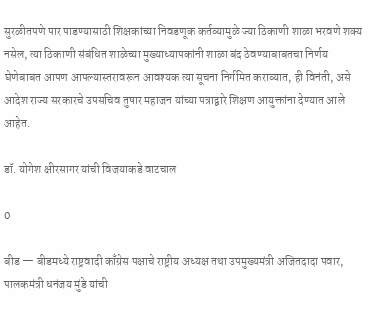सुरळीतपणे पार पाडण्यासाठी शिक्षकांच्या निवडणूक कर्तव्यामुळे ज्या ठिकाणी शाळा भरवणे शक्य नसेल, त्या ठिकाणी संबंधित शाळेच्या मुख्याध्यापकांनी शाळा बंद ठेवण्याबाबतचा निर्णय घेणेबाबत आपण आपल्यास्तरावरून आवश्यक त्या सूचना निर्गमित कराव्यात, ही विनंती, असे आदेश राज्य सरकारचे उपसचिव तुषार महाजन यांच्या पत्राद्वारे शिक्षण आयुक्तांना देण्यात आले आहेत.

डॉ. योगेश क्षीरसागर यांची विजयाकडे वाटचाल

0

बीड — बीडमध्ये राष्ट्रवादी काँग्रेस पक्षाचे राष्ट्रीय अध्यक्ष तथा उपमुख्यमंत्री अजितदादा पवार, पालकमंत्री धनंजय मुंडे यांची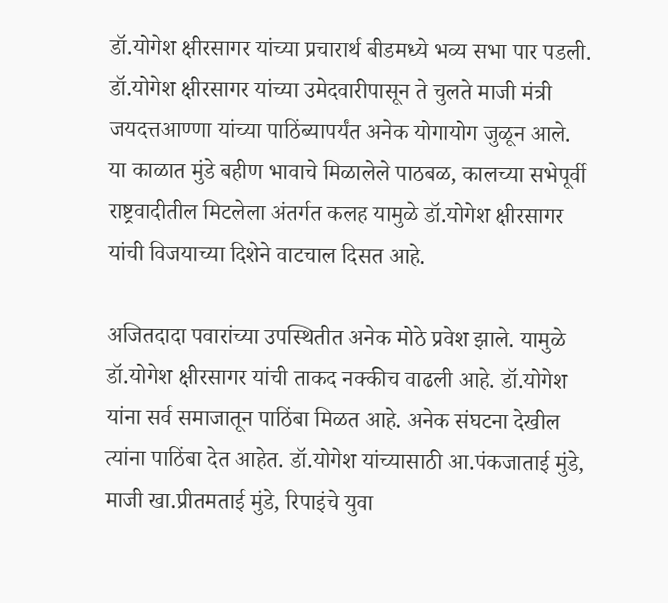डॉ.योगेश क्षीरसागर यांच्या प्रचारार्थ बीडमध्ये भव्य सभा पार पडली. डॉ.योगेश क्षीरसागर यांच्या उमेदवारीपासून ते चुलते माजी मंत्री जयदत्तआण्णा यांच्या पाठिंब्यापर्यंत अनेक योगायोग जुळून आले. या काळात मुंडे बहीण भावाचे मिळालेले पाठबळ, कालच्या सभेपूर्वी राष्ट्रवादीतील मिटलेला अंतर्गत कलह यामुळे डॉ.योगेश क्षीरसागर यांची विजयाच्या दिशेने वाटचाल दिसत आहे.

अजितदादा पवारांच्या उपस्थितीत अनेक मोठे प्रवेश झाले. यामुळे डॉ.योगेश क्षीरसागर यांची ताकद नक्कीच वाढली आहे. डॉ.योगेश यांना सर्व समाजातून पाठिंबा मिळत आहे. अनेक संघटना देखील त्यांना पाठिंबा देत आहेत. डॉ.योगेश यांच्यासाठी आ.पंकजाताई मुंडे, माजी खा.प्रीतमताई मुंडे, रिपाइंचे युवा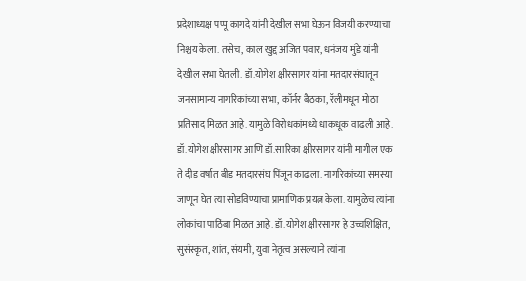प्रदेशाध्यक्ष पप्पू कागदे यांनी देखील सभा घेऊन विजयी करण्याचा निश्चय केला. तसेच, काल खुद्द अजित पवार, धनंजय मुंडे यांनी देखील सभा घेतली. डॉ.योगेश क्षीरसागर यांना मतदारसंघातून जनसामान्य नागरिकांच्या सभा, कॉर्नर बैठका, रॅलीमधून मोठा प्रतिसाद मिळत आहे. यामुळे विरोधकांमध्ये धाकधूक वाढली आहे. डॉ.योगेश क्षीरसागर आणि डॉ.सारिका क्षीरसागर यांनी मागील एक ते दीड वर्षात बीड मतदारसंघ पिंजून काढला. नागरिकांच्या समस्या जाणून घेत त्या सोडविण्याचा प्रामाणिक प्रयत्न केला. यामुळेच त्यांना लोकांचा पाठिंबा मिळत आहे. डॉ.योगेश क्षीरसागर हे उच्चशिक्षित, सुसंस्कृत, शांत, संयमी, युवा नेतृत्व असल्याने त्यांना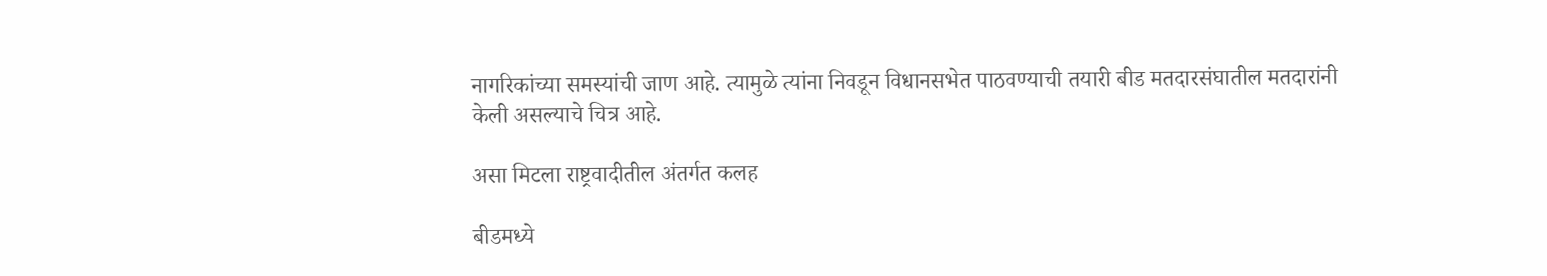नागरिकांच्या समस्यांची जाण आहे. त्यामुळे त्यांना निवडून विधानसभेत पाठवण्याची तयारी बीड मतदारसंघातील मतदारांनी केली असल्याचे चित्र आहे.

असा मिटला राष्ट्रवादीतील अंतर्गत कलह

बीडमध्ये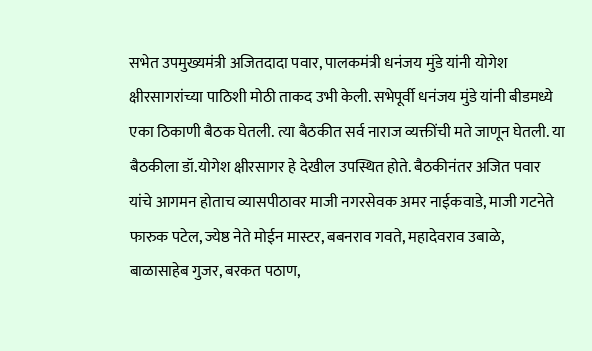सभेत उपमुख्यमंत्री अजितदादा पवार, पालकमंत्री धनंजय मुंडे यांनी योगेश क्षीरसागरांच्या पाठिशी मोठी ताकद उभी केली. सभेपूर्वी धनंजय मुंडे यांनी बीडमध्ये एका ठिकाणी बैठक घेतली. त्या बैठकीत सर्व नाराज व्यक्तींची मते जाणून घेतली. या बैठकीला डॉ.योगेश क्षीरसागर हे देखील उपस्थित होते. बैठकीनंतर अजित पवार यांचे आगमन होताच व्यासपीठावर माजी नगरसेवक अमर नाईकवाडे, माजी गटनेते फारुक पटेल, ज्येष्ठ नेते मोईन मास्टर, बबनराव गवते, महादेवराव उबाळे, बाळासाहेब गुजर, बरकत पठाण,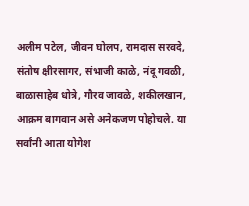अलीम पटेल, जीवन घोलप, रामदास सरवदे, संतोष क्षीरसागर, संभाजी काळे, नंदू गवळी, बाळासाहेब धोत्रे, गौरव जावळे, शकीलखान, आक्रम बागवान असे अनेकजण पोहोचले. या सर्वांनी आता योगेश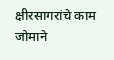क्षीरसागरांचे काम जोमाने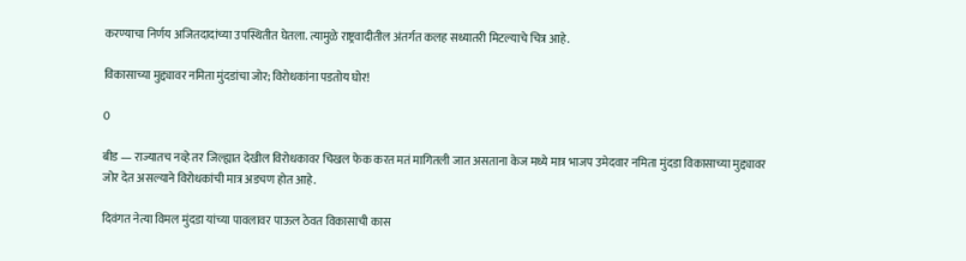करण्याचा निर्णय अजितदादांच्या उपस्थितीत घेतला. त्यामुळे राष्ट्रवादीतील अंतर्गत कलह सध्यातरी मिटल्याचे चित्र आहे.

विकासाच्या मुद्द्यावर नमिता मुंदडांचा जोर; विरोधकांना पडतोय घोर!

0

बीड — राज्यातच नव्हे तर जिल्ह्यात देखील विरोधकावर चिखल फेक करत मतं मागितली जात असताना केज मध्ये मात्र भाजप उमेदवार नमिता मुंदडा विकासाच्या मुद्द्यावर जोर देत असल्याने विरोधकांची मात्र अडचण होत आहे.

दिवंगत नेत्या विमल मुंदडा यांच्या पावलावर पाऊल ठेवत विकासाची कास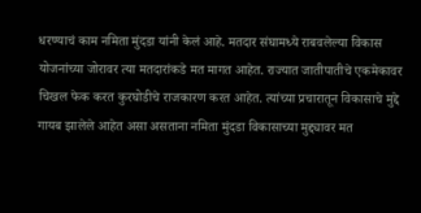धरण्याचं काम नमिता मुंदडा यांनी केलं आहे. मतदार संघामध्ये राबवलेल्या विकास योजनांच्या जोरावर त्या मतदारांकडे मत मागत आहेत. राज्यात जातीपातीचे एकमेकावर चिखल फेक करत कुरघोडीचे राजकारण करत आहेत. त्यांच्या प्रचारातून विकासाचे मुद्दे गायब झालेले आहेत असा असताना नमिता मुंदडा विकासाच्या मुद्द्यावर मत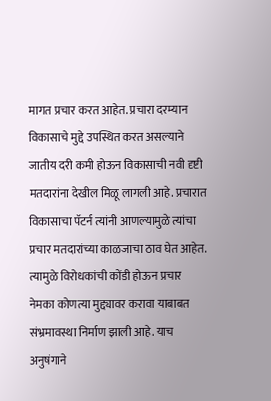मागत प्रचार करत आहेत. प्रचारा दरम्यान विकासाचे मुद्दे उपस्थित करत असल्याने जातीय दरी कमी होऊन विकासाची नवी दृष्टी मतदारांना देखील मिळू लागली आहे. प्रचारात विकासाचा पॅटर्न त्यांनी आणल्यामुळे त्यांचा प्रचार मतदारांच्या काळजाचा ठाव घेत आहेत. त्यामुळे विरोधकांची कोंडी होऊन प्रचार नेमका कोणत्या मुद्द्यावर करावा याबाबत संभ्रमावस्था निर्माण झाली आहे. याच अनुषंगाने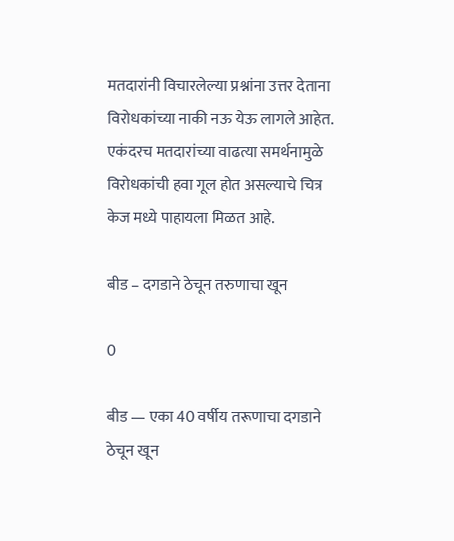मतदारांनी विचारलेल्या प्रश्नांना उत्तर देताना विरोधकांच्या नाकी नऊ येऊ लागले आहेत. एकंदरच मतदारांच्या वाढत्या समर्थनामुळे विरोधकांची हवा गूल होत असल्याचे चित्र केज मध्ये पाहायला मिळत आहे.

बीड – दगडाने ठेचून तरुणाचा खून

0

बीड — एका 40 वर्षीय तरूणाचा दगडाने ठेचून खून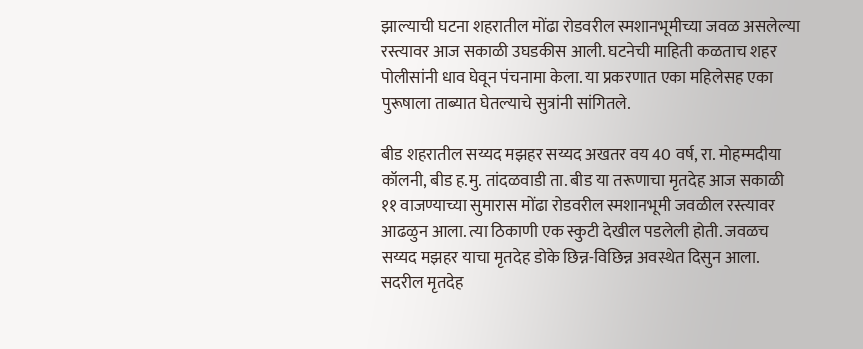झाल्याची घटना शहरातील मोंढा रोडवरील स्मशानभूमीच्या जवळ असलेल्या रस्त्यावर आज सकाळी उघडकीस आली. घटनेची माहिती कळताच शहर पोलीसांनी धाव घेवून पंचनामा केला. या प्रकरणात एका महिलेसह एका पुरूषाला ताब्यात घेतल्याचे सुत्रांनी सांगितले.

बीड शहरातील सय्यद मझहर सय्यद अखतर वय 40 वर्ष, रा. मोहम्मदीया कॉलनी, बीड ह.मु. तांदळवाडी ता. बीड या तरूणाचा मृतदेह आज सकाळी ११ वाजण्याच्या सुमारास मोंढा रोडवरील स्मशानभूमी जवळील रस्त्यावर आढळुन आला. त्या ठिकाणी एक स्कुटी देखील पडलेली होती. जवळच सय्यद मझहर याचा मृतदेह डोके छिन्न-विछिन्न अवस्थेत दिसुन आला. सदरील मृतदेह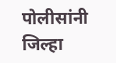पोलीसांनी जिल्हा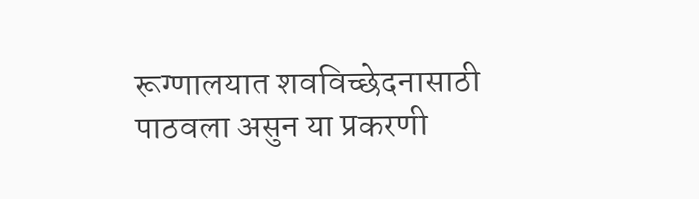रूग्णालयात शवविच्छेदनासाठी पाठवला असुन या प्रकरणी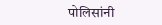पोलिसांनी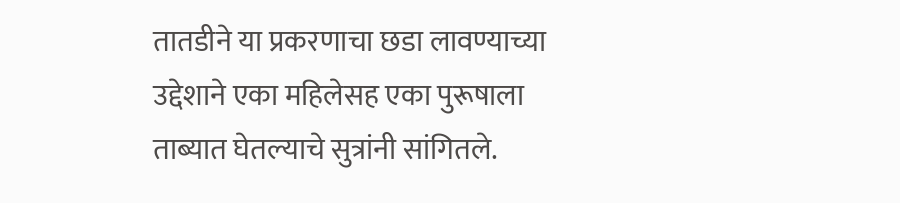तातडीने या प्रकरणाचा छडा लावण्याच्या उद्देशाने एका महिलेसह एका पुरूषाला ताब्यात घेतल्याचे सुत्रांनी सांगितले.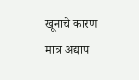खूनाचे कारण मात्र अद्याप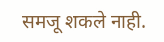समजू शकले नाही.